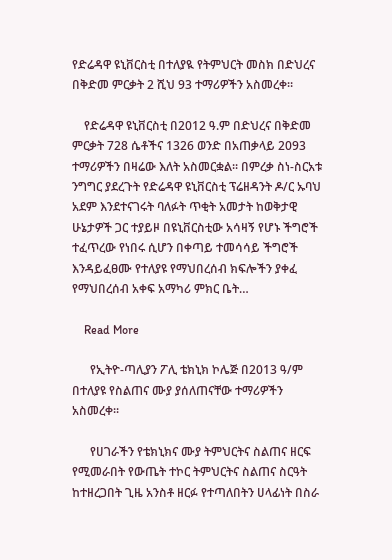የድሬዳዋ ዩኒቨርስቲ በተለያዪ የትምህርት መስክ በድህረና በቅድመ ምርቃት 2 ሺህ 93 ተማሪዎችን አስመረቀ።

    የድሬዳዋ ዩኒቨርስቲ በ2012 ዓ.ም በድህረና በቅድመ ምርቃት 728 ሴቶችና 1326 ወንድ በአጠቃላይ 2093 ተማሪዎችን በዛሬው እለት አስመርቋል፡፡ በምረቃ ስነ-ስርአቱ ንግግር ያደረጉት የድሬዳዋ ዩኒቨርስቲ ፕሬዘዳንት ዶ/ር ኡባህ አደም እንደተናገሩት ባለፉት ጥቂት አመታት ከወቅታዊ ሁኔታዎች ጋር ተያይዞ በዩኒቨርስቲው አሳዛኝ የሆኑ ችግሮች ተፈጥረው የነበሩ ሲሆን በቀጣይ ተመሳሳይ ችግሮች እንዳይፈፀሙ የተለያዩ የማህበረሰብ ክፍሎችን ያቀፈ የማህበረሰብ አቀፍ አማካሪ ምክር ቤት…

    Read More

      የኢትዮ-ጣሊያን ፖሊ ቴክኒክ ኮሌጅ በ2013 ዓ/ም በተለያዩ የስልጠና ሙያ ያሰለጠናቸው ተማሪዎችን አስመረቀ፡፡

      የሀገራችን የቴክኒክና ሙያ ትምህርትና ስልጠና ዘርፍ የሚመራበት የውጤት ተኮር ትምህርትና ስልጠና ስርዓት ከተዘረጋበት ጊዜ አንስቶ ዘርፉ የተጣለበትን ሀላፊነት በስራ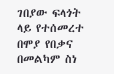ገበያው ፍላጎት ላይ የተሰመረተ በሞያ የበቃና በመልካም ስነ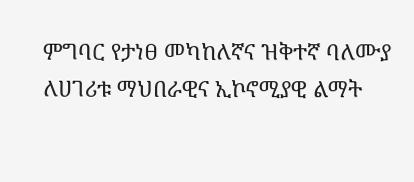ምግባር የታነፀ መካከለኛና ዝቅተኛ ባለሙያ ለሀገሪቱ ማህበራዊና ኢኮኖሚያዊ ልማት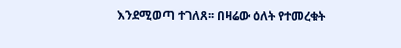እንደሚወጣ ተገለጸ፡፡ በዛሬው ዕለት የተመረቁት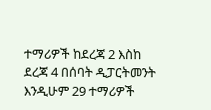ተማሪዎች ከደረጃ 2 እስከ ደረጃ 4 በሰባት ዲፓርትመንት እንዲሁም 29 ተማሪዎች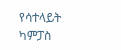የሳተላይት ካምፓስ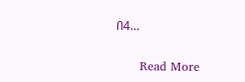በ4…

      Read More